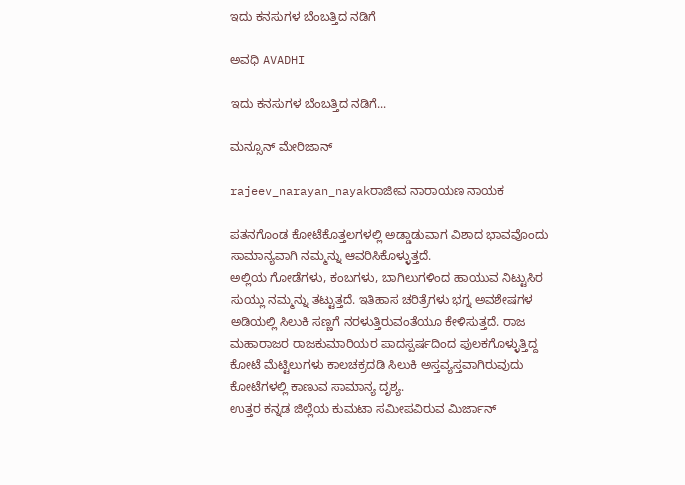ಇದು ಕನಸುಗಳ ಬೆಂಬತ್ತಿದ ನಡಿಗೆ‍

ಅವಧಿ AVADHI

ಇದು ಕನಸುಗಳ ಬೆಂಬತ್ತಿದ ನಡಿಗೆ...

ಮನ್ಸೂನ್ ಮೇರಿಜಾನ್

rajeev_narayan_nayakರಾಜೀವ ನಾರಾಯಣ ನಾಯಕ

ಪತನಗೊಂಡ ಕೋಟೆಕೊತ್ತಲಗಳಲ್ಲಿ ಅಡ್ಡಾಡುವಾಗ ವಿಶಾದ ಭಾವವೊಂದು ಸಾಮಾನ್ಯವಾಗಿ ನಮ್ಮನ್ನು ಆವರಿಸಿಕೊಳ್ಳುತ್ತದೆ.
ಅಲ್ಲಿಯ ಗೋಡೆಗಳು, ಕಂಬಗಳು, ಬಾಗಿಲುಗಳಿಂದ ಹಾಯುವ ನಿಟ್ಟುಸಿರ ಸುಯ್ಲು ನಮ್ಮನ್ನು ತಟ್ಟುತ್ತದೆ. ಇತಿಹಾಸ ಚರಿತ್ರೆಗಳು ಭಗ್ನ ಅವಶೇಷಗಳ ಅಡಿಯಲ್ಲಿ ಸಿಲುಕಿ ಸಣ್ಣಗೆ ನರಳುತ್ತಿರುವಂತೆಯೂ ಕೇಳಿಸುತ್ತದೆ. ರಾಜ ಮಹಾರಾಜರ ರಾಜಕುಮಾರಿಯರ ಪಾದಸ್ಪರ್ಷದಿಂದ ಪುಲಕಗೊಳ್ಳುತ್ತಿದ್ದ ಕೋಟೆ ಮೆಟ್ಟಿಲುಗಳು ಕಾಲಚಕ್ರದಡಿ ಸಿಲುಕಿ ಅಸ್ತವ್ಯಸ್ತವಾಗಿರುವುದು ಕೋಟೆಗಳಲ್ಲಿ ಕಾಣುವ ಸಾಮಾನ್ಯ ದೃಶ್ಯ.
ಉತ್ತರ ಕನ್ನಡ ಜಿಲ್ಲೆಯ ಕುಮಟಾ ಸಮೀಪವಿರುವ ಮಿರ್ಜಾನ್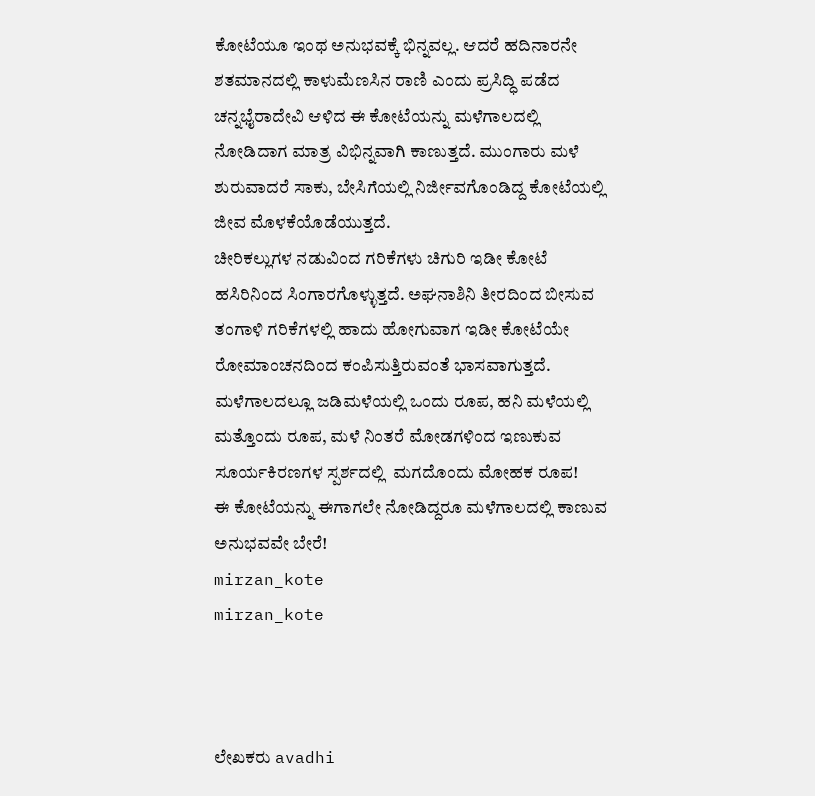ಕೋಟೆಯೂ ಇಂಥ ಅನುಭವಕ್ಕೆ ಭಿನ್ನವಲ್ಲ. ಆದರೆ ಹದಿನಾರನೇ ಶತಮಾನದಲ್ಲಿ ಕಾಳುಮೆಣಸಿನ ರಾಣಿ ಎಂದು ಪ್ರಸಿದ್ಧಿ ಪಡೆದ ಚನ್ನಭೈರಾದೇವಿ ಆಳಿದ ಈ ಕೋಟೆಯನ್ನು ಮಳೆಗಾಲದಲ್ಲಿ ನೋಡಿದಾಗ ಮಾತ್ರ ವಿಭಿನ್ನವಾಗಿ ಕಾಣುತ್ತದೆ. ಮುಂಗಾರು ಮಳೆ ಶುರುವಾದರೆ ಸಾಕು, ಬೇಸಿಗೆಯಲ್ಲಿ ನಿರ್ಜೀವಗೊಂಡಿದ್ದ ಕೋಟೆಯಲ್ಲಿ ಜೀವ ಮೊಳಕೆಯೊಡೆಯುತ್ತದೆ.
ಚೀರಿಕಲ್ಲುಗಳ ನಡುವಿಂದ ಗರಿಕೆಗಳು ಚಿಗುರಿ ಇಡೀ ಕೋಟೆ ಹಸಿರಿನಿಂದ ಸಿಂಗಾರಗೊಳ್ಳುತ್ತದೆ. ಅಘನಾಶಿನಿ ತೀರದಿಂದ ಬೀಸುವ ತಂಗಾಳಿ ಗರಿಕೆಗಳಲ್ಲಿ ಹಾದು ಹೋಗುವಾಗ ಇಡೀ ಕೋಟೆಯೇ ರೋಮಾಂಚನದಿಂದ ಕಂಪಿಸುತ್ತಿರುವಂತೆ ಭಾಸವಾಗುತ್ತದೆ. ಮಳೆಗಾಲದಲ್ಲೂ ಜಡಿಮಳೆಯಲ್ಲಿ ಒಂದು ರೂಪ, ಹನಿ ಮಳೆಯಲ್ಲಿ ಮತ್ತೊಂದು ರೂಪ, ಮಳೆ ನಿಂತರೆ ಮೋಡಗಳಿಂದ ಇಣುಕುವ ಸೂರ್ಯಕಿರಣಗಳ ಸ್ಪರ್ಶದಲ್ಲಿ  ಮಗದೊಂದು ಮೋಹಕ ರೂಪ!
ಈ ಕೋಟೆಯನ್ನು ಈಗಾಗಲೇ ನೋಡಿದ್ದರೂ ಮಳೆಗಾಲದಲ್ಲಿ ಕಾಣುವ ಅನುಭವವೇ ಬೇರೆ!
mirzan_kote
mirzan_kote



ಲೇಖಕರು avadhi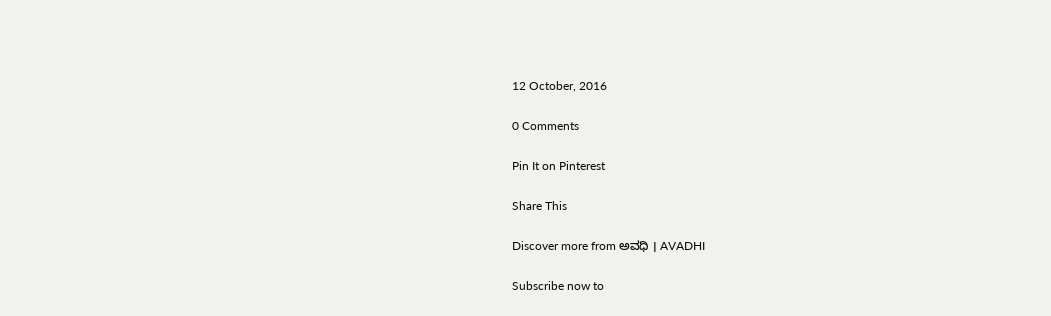12 October, 2016

0 Comments

Pin It on Pinterest

Share This

Discover more from ಅವಧಿ । AVADHI

Subscribe now to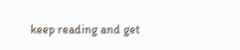keep reading and get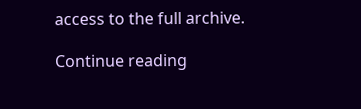access to the full archive.

Continue reading